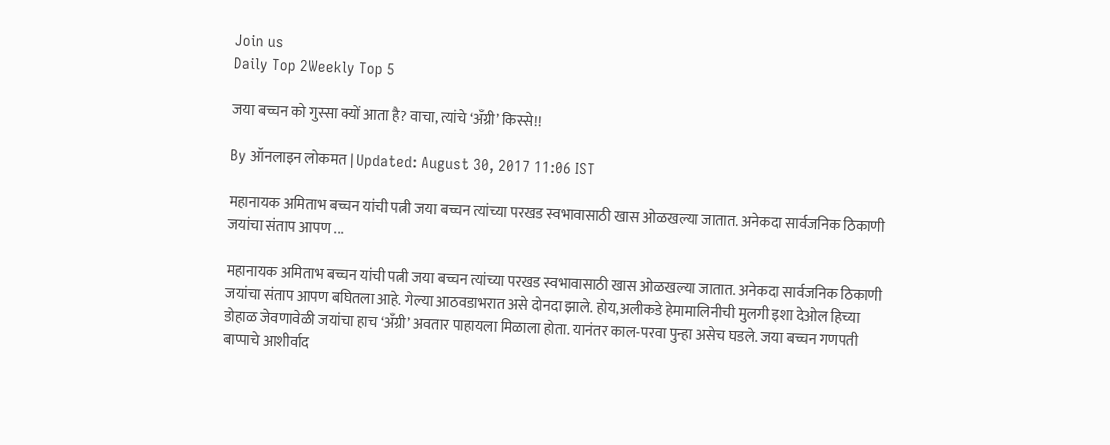Join us
Daily Top 2Weekly Top 5

जया बच्चन को गुस्सा क्यों आता है? वाचा, त्यांचे ‘अँग्री’ किस्से!!

By ऑनलाइन लोकमत | Updated: August 30, 2017 11:06 IST

महानायक अमिताभ बच्चन यांची पत्नी जया बच्चन त्यांच्या परखड स्वभावासाठी खास ओळखल्या जातात. अनेकदा सार्वजनिक ठिकाणी जयांचा संताप आपण ...

महानायक अमिताभ बच्चन यांची पत्नी जया बच्चन त्यांच्या परखड स्वभावासाठी खास ओळखल्या जातात. अनेकदा सार्वजनिक ठिकाणी जयांचा संताप आपण बघितला आहे. गेल्या आठवडाभरात असे दोनदा झाले. होय,अलीकडे हेमामालिनीची मुलगी इशा देओल हिच्या  डोहाळ जेवणावेळी जयांचा हाच ‘अँग्री’ अवतार पाहायला मिळाला होता. यानंतर काल-परवा पुन्हा असेच घडले. जया बच्चन गणपती बाप्पाचे आशीर्वाद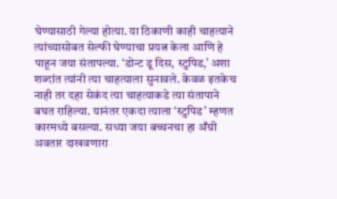घेण्यासाठी गेल्या होत्या. या ठिकाणी काही चाहत्याने त्यांच्यासोबत सेल्फी घेण्याचा प्रयत्न केला आणि हे पाहून जया संतापल्या. ‘डोन्ट डू दिस, स्टुपिड,’ अशा शब्दांत त्यांनी त्या चाहत्याला सुनावले. केवळ इतकेच नाही तर दहा सेकंद त्या चाहत्याकडे त्या संतापाने बघत राहिल्या. यानंतर एकदा त्याला ‘स्टुपिड’ म्हणत कारमध्ये बसल्या. सध्या जया बच्चनचा हा अँग्री अवतार दाखवणारा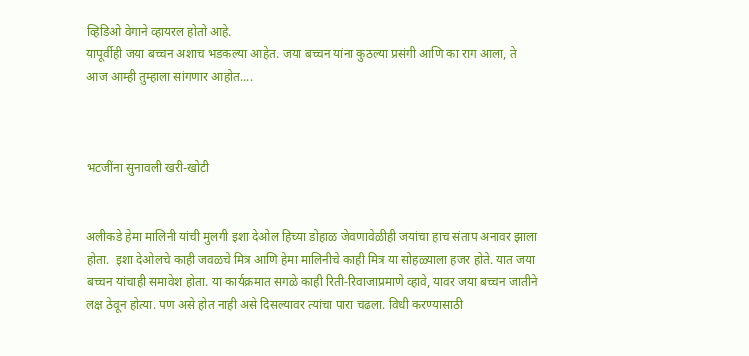व्हिडिओ वेगाने व्हायरल होतो आहे.
यापूर्वीही जया बच्चन अशाच भडकल्या आहेत. जया बच्चन यांना कुठल्या प्रसंगी आणि का राग आला, ते आज आम्ही तुम्हाला सांगणार आहोत....



भटजींना सुनावली खरी-खोटी


अलीकडे हेमा मालिनी यांची मुलगी इशा देओल हिच्या डोहाळ जेवणावेळीही जयांचा हाच संताप अनावर झाला होता.  इशा देओलचे काही जवळचे मित्र आणि हेमा मालिनीचे काही मित्र या सोहळ्याला हजर होते. यात जया बच्चन यांचाही समावेश होता. या कार्यक्रमात सगळे काही रिती-रिवाजाप्रमाणे व्हावे, यावर जया बच्चन जातीने लक्ष ठेवून होत्या. पण असे होत नाही असे दिसल्यावर त्यांचा पारा चढला. विधी करण्यासाठी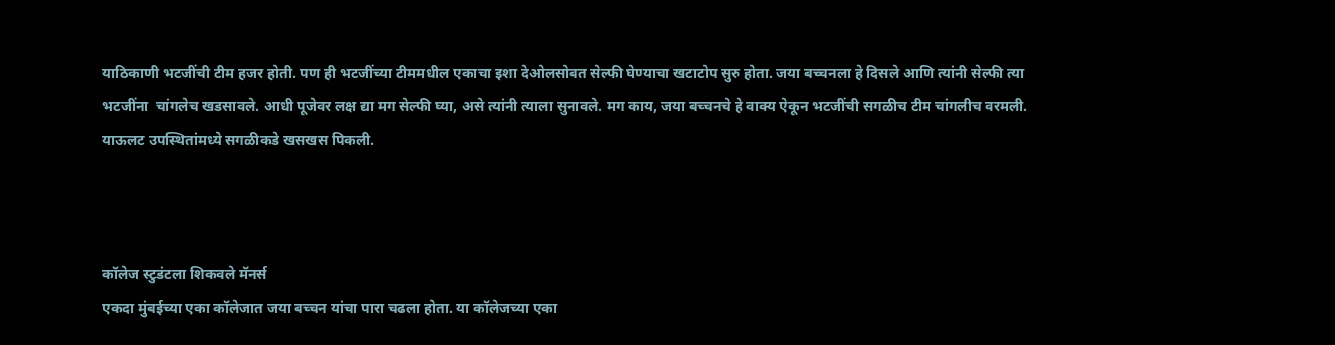याठिकाणी भटजींची टीम हजर होती. पण ही भटजींच्या टीममधील एकाचा इशा देओलसोबत सेल्फी घेण्याचा खटाटोप सुरु होता. जया बच्चनला हे दिसले आणि त्यांनी सेल्फी त्या भटजींना  चांगलेच खडसावले. आधी पूजेवर लक्ष द्या मग सेल्फी घ्या, असे त्यांनी त्याला सुनावले. मग काय, जया बच्चनचे हे वाक्य ऐकून भटजींची सगळीच टीम चांगलीच वरमली. याऊलट उपस्थितांमध्ये सगळीकडे खसखस पिकली.



कॉलेज स्टुडंटला शिकवले मॅनर्स
एकदा मुंबईच्या एका कॉलेजात जया बच्चन यांचा पारा चढला होता. या कॉलेजच्या एका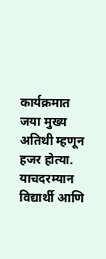कार्यक्रमात जया मुख्य अतिथी म्हणून हजर होत्या. याचदरम्यान विद्यार्थी आणि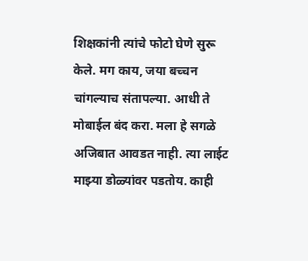शिक्षकांनी त्यांचे फोटो घेणे सुरू केले. मग काय, जया बच्चन चांगल्याच संतापल्या. आधी ते मोबाईल बंद करा. मला हे सगळे अजिबात आवडत नाही. त्या लाईट माझ्या डोळ्यांवर पडतोय. काही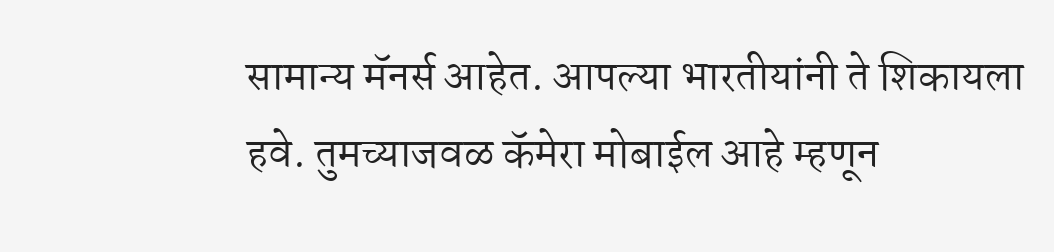सामान्य मॅनर्स आहेत. आपल्या भारतीयांनी ते शिकायला हवे. तुमच्याजवळ कॅमेरा मोबाईल आहे म्हणून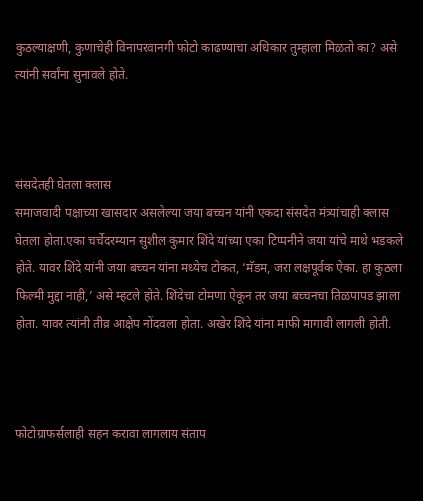कुठल्याक्षणी, कुणाचेही विनापरवानगी फोटो काढण्याचा अधिकार तुम्हाला मिळतो का? असे त्यांनी सर्वांना सुनावले होते.



संसदेतही घेतला क्लास
समाजवादी पक्षाच्या खासदार असलेल्या जया बच्चन यांनी एकदा संसदेत मंत्र्यांचाही क्लास घेतला होता.एका चर्चेदरम्यान सुशील कुमार शिंदे यांच्या एका टिप्पनीने जया यांचे माथे भडकले होते. यावर शिंदे यांनी जया बच्चन यांना मध्येच टोकत, ‘मॅडम, जरा लक्षपूर्वक ऐका. हा कुठला फिल्मी मुद्दा नाही,’ असे म्हटले होते. शिंदेचा टोमणा ऐकून तर जया बच्चनचा तिळपापड झाला होता. यावर त्यांनी तीव्र आक्षेप नोंदवला होता. अखेर शिंदे यांना माफी मागावी लागली होती.



फोटोग्राफर्सलाही सहन करावा लागलाय संताप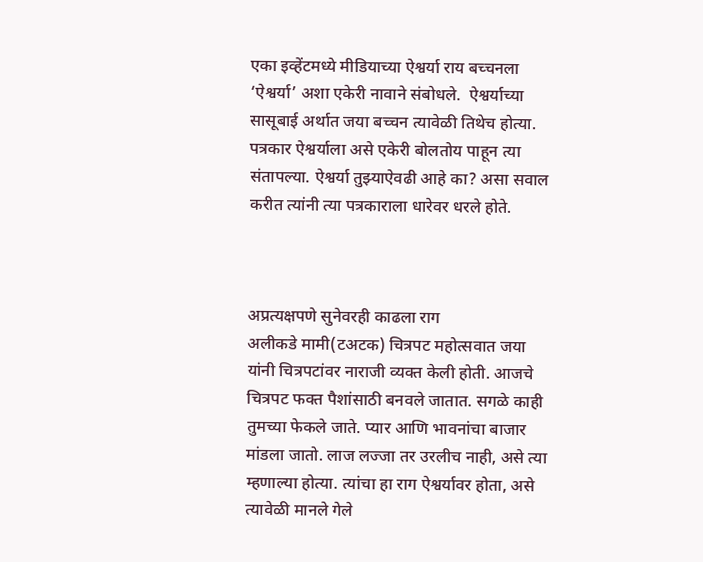एका इव्हेंटमध्ये मीडियाच्या ऐश्वर्या राय बच्चनला ‘ऐश्वर्या’ अशा एकेरी नावाने संबोधले.  ऐश्वर्याच्या सासूबाई अर्थात जया बच्चन त्यावेळी तिथेच होत्या. पत्रकार ऐश्वर्याला असे एकेरी बोलतोय पाहून त्या संतापल्या. ऐश्वर्या तुझ्याऐवढी आहे का? असा सवाल करीत त्यांनी त्या पत्रकाराला धारेवर धरले होते.



अप्रत्यक्षपणे सुनेवरही काढला राग
अलीकडे मामी(टअटक) चित्रपट महोत्सवात जया यांनी चित्रपटांवर नाराजी व्यक्त केली होती. आजचे चित्रपट फक्त पैशांसाठी बनवले जातात. सगळे काही तुमच्या फेकले जाते. प्यार आणि भावनांचा बाजार मांडला जातो. लाज लज्जा तर उरलीच नाही, असे त्या म्हणाल्या होत्या. त्यांचा हा राग ऐश्वर्यावर होता, असे त्यावेळी मानले गेले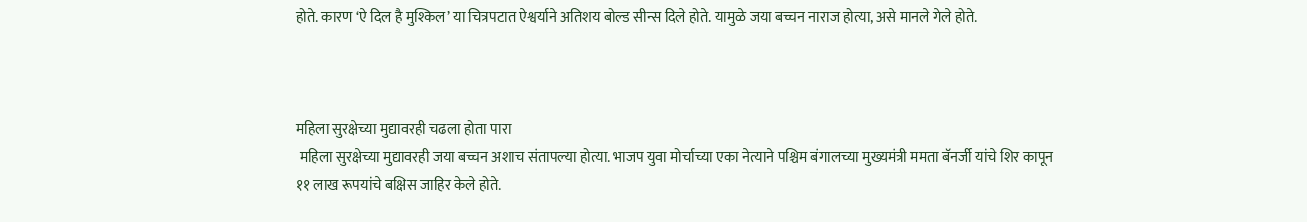होते. कारण ‘ऐ दिल है मुश्किल’ या चित्रपटात ऐश्वर्याने अतिशय बोल्ड सीन्स दिले होते. यामुळे जया बच्चन नाराज होत्या, असे मानले गेले होते.



महिला सुरक्षेच्या मुद्यावरही चढला होता पारा
 महिला सुरक्षेच्या मुद्यावरही जया बच्चन अशाच संतापल्या होत्या. भाजप युवा मोर्चाच्या एका नेत्याने पश्चिम बंगालच्या मुख्यमंत्री ममता बॅनर्जी यांचे शिर कापून ११ लाख रूपयांचे बक्षिस जाहिर केले होते.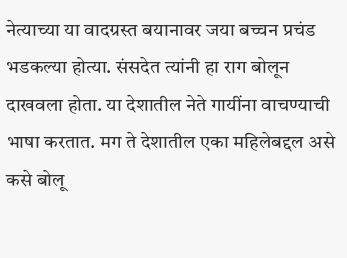नेत्याच्या या वादग्रस्त बयानावर जया बच्चन प्रचंड भडकल्या होत्या. संसदेत त्यांनी हा राग बोलून दाखवला होता. या देशातील नेते गायींना वाचण्याची भाषा करतात. मग ते देशातील एका महिलेबद्दल असे कसे बोलू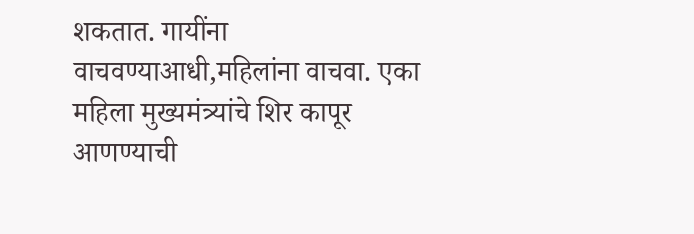शकतात. गायींना वाचवण्याआधी,महिलांना वाचवा. एका महिला मुख्यमंत्र्यांचे शिर कापूर आणण्याची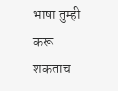भाषा तुम्ही करू शकताच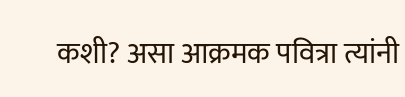कशी? असा आक्रमक पवित्रा त्यांनी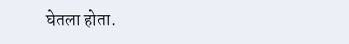घेतला होता.